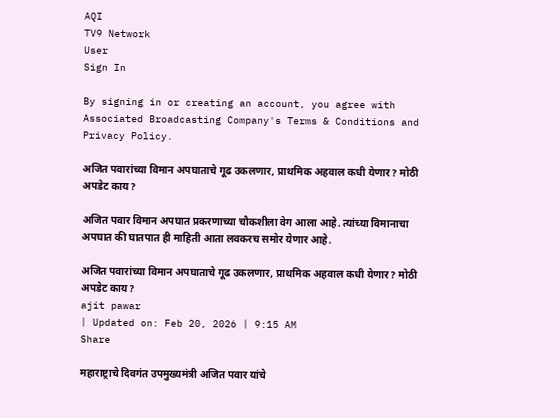AQI
TV9 Network
User
Sign In

By signing in or creating an account, you agree with Associated Broadcasting Company's Terms & Conditions and Privacy Policy.

अजित पवारांच्या विमान अपघाताचे गूढ उकलणार, प्राथमिक अहवाल कधी येणार? मोठी अपडेट काय?

अजित पवार विमान अपघात प्रकरणाच्या चौकशीला वेग आला आहे. त्यांच्या विमानाचा अपघात की घातपात ही माहिती आता लवकरच समोर येणार आहे.

अजित पवारांच्या विमान अपघाताचे गूढ उकलणार, प्राथमिक अहवाल कधी येणार? मोठी अपडेट काय?
ajit pawar
| Updated on: Feb 20, 2026 | 9:15 AM
Share

महाराष्ट्राचे दिवगंत उपमुख्यमंत्री अजित पवार यांचे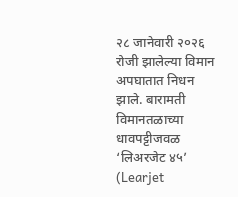२८ जानेवारी २०२६ रोजी झालेल्या विमान अपघातात निधन झाले. बारामती विमानतळाच्या धावपट्टीजवळ ‘लिअरजेट ४५’ (Learjet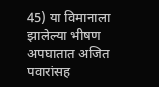45) या विमानाला झालेल्या भीषण अपघातात अजित पवारांसह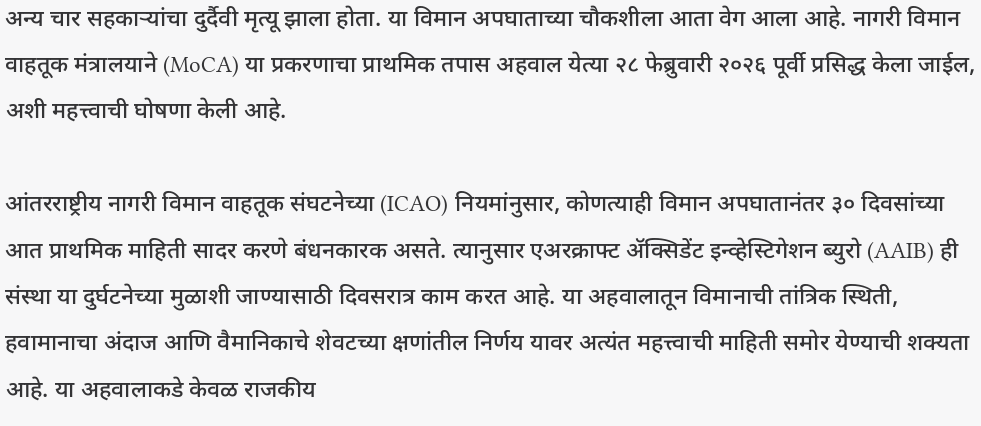अन्य चार सहकाऱ्यांचा दुर्दैवी मृत्यू झाला होता. या विमान अपघाताच्या चौकशीला आता वेग आला आहे. नागरी विमान वाहतूक मंत्रालयाने (MoCA) या प्रकरणाचा प्राथमिक तपास अहवाल येत्या २८ फेब्रुवारी २०२६ पूर्वी प्रसिद्ध केला जाईल, अशी महत्त्वाची घोषणा केली आहे.

आंतरराष्ट्रीय नागरी विमान वाहतूक संघटनेच्या (ICAO) नियमांनुसार, कोणत्याही विमान अपघातानंतर ३० दिवसांच्या आत प्राथमिक माहिती सादर करणे बंधनकारक असते. त्यानुसार एअरक्राफ्ट ॲक्सिडेंट इन्व्हेस्टिगेशन ब्युरो (AAIB) ही संस्था या दुर्घटनेच्या मुळाशी जाण्यासाठी दिवसरात्र काम करत आहे. या अहवालातून विमानाची तांत्रिक स्थिती, हवामानाचा अंदाज आणि वैमानिकाचे शेवटच्या क्षणांतील निर्णय यावर अत्यंत महत्त्वाची माहिती समोर येण्याची शक्यता आहे. या अहवालाकडे केवळ राजकीय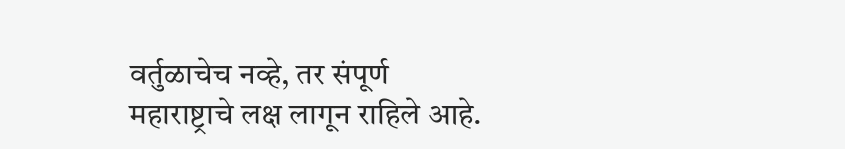वर्तुळाचेच नव्हे, तर संपूर्ण महाराष्ट्राचे लक्ष लागून राहिले आहे.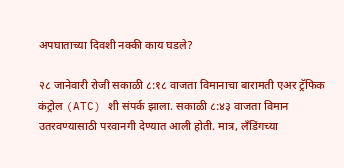अपघाताच्या दिवशी नक्की काय घडले?

२८ जानेवारी रोजी सकाळी ८:१८ वाजता विमानाचा बारामती एअर ट्रॅफिक कंट्रोल (ATC) शी संपर्क झाला. सकाळी ८:४३ वाजता विमान उतरवण्यासाठी परवानगी देण्यात आली होती. मात्र, लँडिंगच्या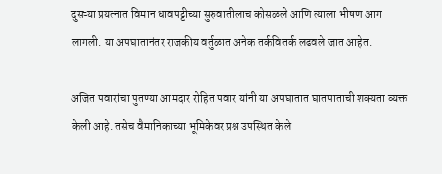दुसऱ्या प्रयत्नात विमान धावपट्टीच्या सुरुवातीलाच कोसळले आणि त्याला भीषण आग लागली. या अपघातानंतर राजकीय वर्तुळात अनेक तर्कवितर्क लढवले जात आहेत.

अजित पवारांचा पुतण्या आमदार रोहित पवार यांनी या अपघातात घातपाताची शक्यता व्यक्त केली आहे. तसेच वैमानिकाच्या भूमिकेवर प्रश्न उपस्थित केले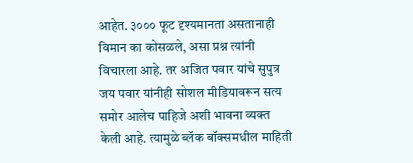आहेत. ३००० फूट दृश्यमानता असतानाही विमान का कोसळले, असा प्रश्न त्यांनी विचारला आहे. तर अजित पवार यांचे सुपुत्र जय पवार यांनीही सोशल मीडियावरून सत्य समोर आलेच पाहिजे अशी भावना व्यक्त केली आहे. त्यामुळे ब्लॅक बॉक्समधील माहिती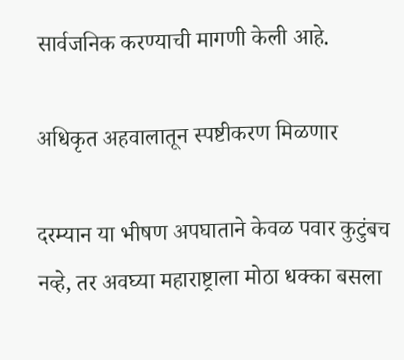सार्वजनिक करण्याची मागणी केली आहे.

अधिकृत अहवालातून स्पष्टीकरण मिळणार

दरम्यान या भीषण अपघाताने केवळ पवार कुटुंबच नव्हे, तर अवघ्या महाराष्ट्राला मोठा धक्का बसला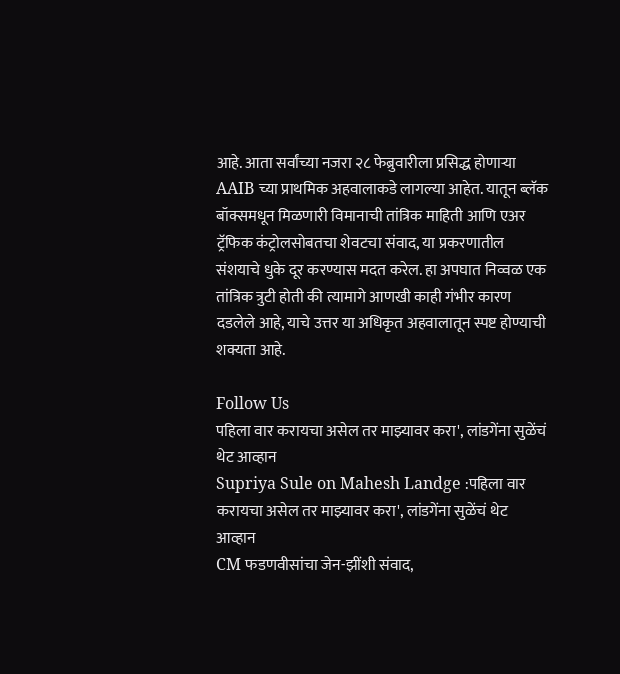आहे. आता सर्वांच्या नजरा २८ फेब्रुवारीला प्रसिद्ध होणाऱ्या AAIB च्या प्राथमिक अहवालाकडे लागल्या आहेत. यातून ब्लॅक बॉक्समधून मिळणारी विमानाची तांत्रिक माहिती आणि एअर ट्रॅफिक कंट्रोलसोबतचा शेवटचा संवाद, या प्रकरणातील संशयाचे धुके दूर करण्यास मदत करेल. हा अपघात निव्वळ एक तांत्रिक त्रुटी होती की त्यामागे आणखी काही गंभीर कारण दडलेले आहे, याचे उत्तर या अधिकृत अहवालातून स्पष्ट होण्याची शक्यता आहे.

Follow Us
पहिला वार करायचा असेल तर माझ्यावर करा', लांडगेंना सुळेंचं थेट आव्हान
Supriya Sule on Mahesh Landge :पहिला वार करायचा असेल तर माझ्यावर करा', लांडगेंना सुळेंचं थेट आव्हान
CM फडणवीसांचा जेन-झींशी संवाद,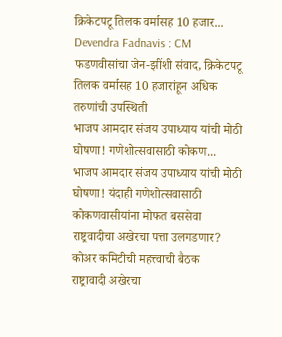क्रिकेटपटू तिलक वर्मासह 10 हजार...
Devendra Fadnavis : CM फडणवीसांचा जेन-झींशी संवाद, क्रिकेटपटू तिलक वर्मासह 10 हजारांहून अधिक तरुणांची उपस्थिती
भाजप आमदार संजय उपाध्याय यांची मोठी घोषणा! गणेशोत्सवासाठी कोकण...
भाजप आमदार संजय उपाध्याय यांची मोठी घोषणा! यंदाही गणेशोत्सवासाठी कोकणवासीयांना मोफत बससेवा
राष्ट्रवादीचा अखेरचा पत्ता उलगडणार? कोअर कमिटीची महत्त्वाची बैठक
राष्ट्रावादी अखेरचा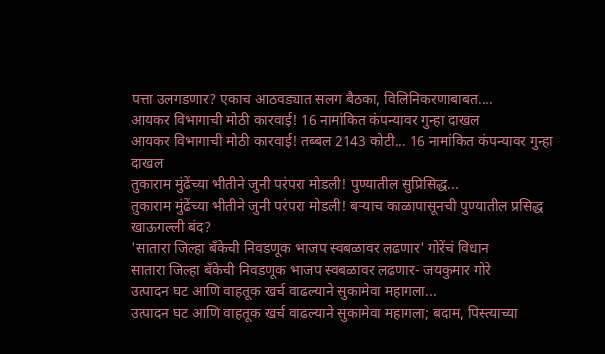पत्ता उलगडणार? एकाच आठवड्यात सलग बैठका, विलिनिकरणाबाबत....
आयकर विभागाची मोठी कारवाई! 16 नामांकित कंपन्यावर गुन्हा दाखल
आयकर विभागाची मोठी कारवाई! तब्बल 2143 कोटी... 16 नामांकित कंपन्यावर गुन्हा दाखल
तुकाराम मुंढेंच्या भीतीने जुनी परंपरा मोडली! पुण्यातील सुप्रिसिद्ध...
तुकाराम मुंढेंच्या भीतीने जुनी परंपरा मोडली! बऱ्याच काळापासूनची पुण्यातील प्रसिद्ध खाऊगल्ली बंद?
'सातारा जिल्हा बँकेची निवडणूक भाजप स्वबळावर लढणार' गोरेंचं विधान
सातारा जिल्हा बँकेची निवडणूक भाजप स्वबळावर लढणार- जयकुमार गोरे
उत्पादन घट आणि वाहतूक खर्च वाढल्याने सुकामेवा महागला...
उत्पादन घट आणि वाहतूक खर्च वाढल्याने सुकामेवा महागला; बदाम, पिस्त्याच्या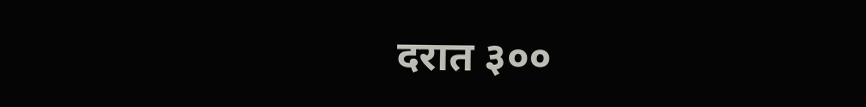दरात ३००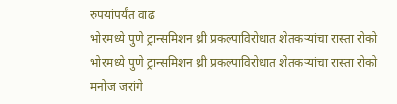रुपयांपर्यंत वाढ
भोरमध्ये पुणे ट्रान्समिशन थ्री प्रकल्पाविरोधात शेतकऱ्यांचा रास्ता रोको
भोरमध्ये पुणे ट्रान्समिशन थ्री प्रकल्पाविरोधात शेतकऱ्यांचा रास्ता रोको
मनोज जरांगे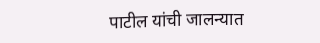पाटील यांची जालन्यात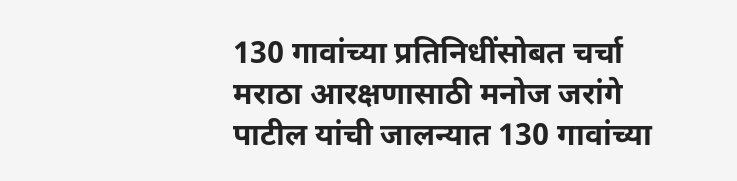130 गावांच्या प्रतिनिधींसोबत चर्चा
मराठा आरक्षणासाठी मनोज जरांगे पाटील यांची जालन्यात 130 गावांच्या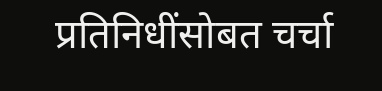प्रतिनिधींसोबत चर्चा